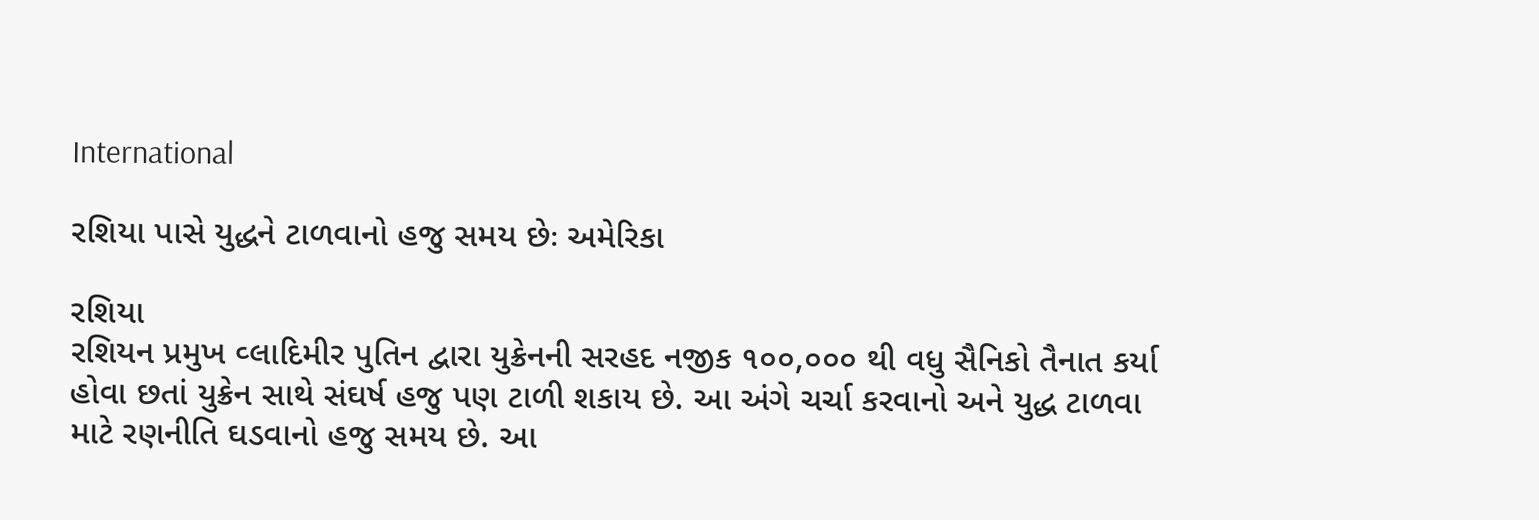International

રશિયા પાસે યુદ્ધને ટાળવાનો હજુ સમય છેઃ અમેરિકા

રશિયા
રશિયન પ્રમુખ વ્લાદિમીર પુતિન દ્વારા યુક્રેનની સરહદ નજીક ૧૦૦,૦૦૦ થી વધુ સૈનિકો તૈનાત કર્યા હોવા છતાં યુક્રેન સાથે સંઘર્ષ હજુ પણ ટાળી શકાય છે. આ અંગે ચર્ચા કરવાનો અને યુદ્ધ ટાળવા માટે રણનીતિ ઘડવાનો હજુ સમય છે. આ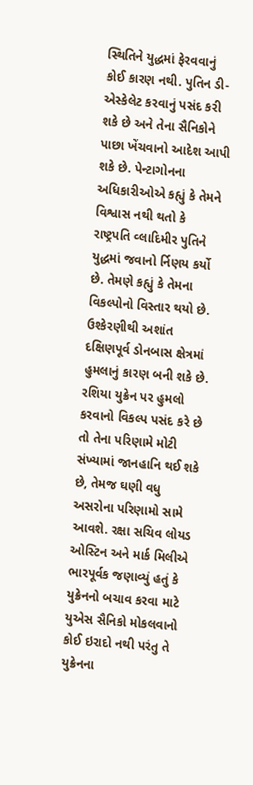સ્થિતિને યુદ્ધમાં ફેરવવાનું કોઈ કારણ નથી. પુતિન ડી-એસ્કેલેટ કરવાનું પસંદ કરી શકે છે અને તેના સૈનિકોને પાછા ખેંચવાનો આદેશ આપી શકે છે. પેન્ટાગોનના અધિકારીઓએ કહ્યું કે તેમને વિશ્વાસ નથી થતો કે રાષ્ટ્રપતિ વ્લાદિમીર પુતિને યુદ્ધમાં જવાનો ર્નિણય કર્યો છે. તેમણે કહ્યું કે તેમના વિકલ્પોનો વિસ્તાર થયો છે. ઉશ્કેરણીથી અશાંત દક્ષિણપૂર્વ ડોનબાસ ક્ષેત્રમાં હુમલાનું કારણ બની શકે છે. રશિયા યુક્રેન પર હુમલો કરવાનો વિકલ્પ પસંદ કરે છે તો તેના પરિણામે મોટી સંખ્યામાં જાનહાનિ થઈ શકે છે, તેમજ ઘણી વધુ અસરોના પરિણામો સામે આવશે. રક્ષા સચિવ લોયડ ઓસ્ટિન અને માર્ક મિલીએ ભારપૂર્વક જણાવ્યું હતું કે યુક્રેનનો બચાવ કરવા માટે યુએસ સૈનિકો મોકલવાનો કોઈ ઇરાદો નથી પરંતુ તે યુક્રેનના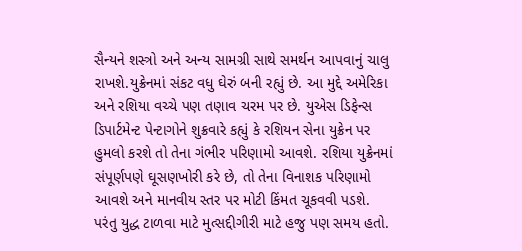સૈન્યને શસ્ત્રો અને અન્ય સામગ્રી સાથે સમર્થન આપવાનું ચાલુ રાખશે.યુક્રેનમાં સંકટ વધુ ઘેરું બની રહ્યું છે. આ મુદ્દે અમેરિકા અને રશિયા વચ્ચે પણ તણાવ ચરમ પર છે. યુએસ ડિફેન્સ ડિપાર્ટમેન્ટ પેન્ટાગોને શુક્રવારે કહ્યું કે રશિયન સેના યુક્રેન પર હુમલો કરશે તો તેના ગંભીર પરિણામો આવશે. રશિયા યુક્રેનમાં સંપૂર્ણપણે ઘૂસણખોરી કરે છે, તો તેના વિનાશક પરિણામો આવશે અને માનવીય સ્તર પર મોટી કિંમત ચૂકવવી પડશે. પરંતુ યુદ્ધ ટાળવા માટે મુત્સદ્દીગીરી માટે હજુ પણ સમય હતો.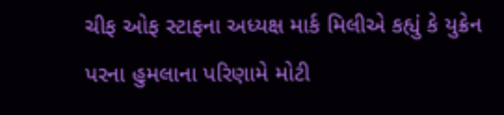ચીફ ઓફ સ્ટાફના અધ્યક્ષ માર્ક મિલીએ કહ્યું કે યુક્રેન પરના હુમલાના પરિણામે મોટી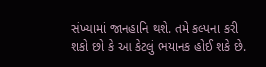સંખ્યામાં જાનહાનિ થશે. તમે કલ્પના કરી શકો છો કે આ કેટલું ભયાનક હોઈ શકે છે.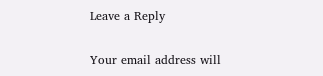Leave a Reply

Your email address will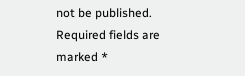not be published. Required fields are marked *